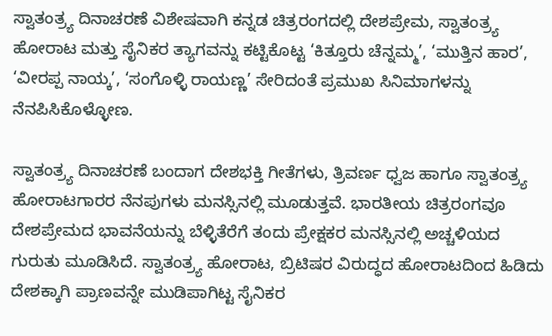ಸ್ವಾತಂತ್ರ್ಯ ದಿನಾಚರಣೆ ವಿಶೇಷವಾಗಿ ಕನ್ನಡ ಚಿತ್ರರಂಗದಲ್ಲಿ ದೇಶಪ್ರೇಮ, ಸ್ವಾತಂತ್ರ್ಯ ಹೋರಾಟ ಮತ್ತು ಸೈನಿಕರ ತ್ಯಾಗವನ್ನು ಕಟ್ಟಿಕೊಟ್ಟ ‘ಕಿತ್ತೂರು ಚೆನ್ನಮ್ಮ’, ‘ಮುತ್ತಿನ ಹಾರ’, ‘ವೀರಪ್ಪ ನಾಯ್ಕ’, ‘ಸಂಗೊಳ್ಳಿ ರಾಯಣ್ಣ’ ಸೇರಿದಂತೆ ಪ್ರಮುಖ ಸಿನಿಮಾಗಳನ್ನು ನೆನಪಿಸಿಕೊಳ್ಳೋಣ.

ಸ್ವಾತಂತ್ರ್ಯ ದಿನಾಚರಣೆ ಬಂದಾಗ ದೇಶಭಕ್ತಿ ಗೀತೆಗಳು, ತ್ರಿವರ್ಣ ಧ್ವಜ ಹಾಗೂ ಸ್ವಾತಂತ್ರ್ಯ ಹೋರಾಟಗಾರರ ನೆನಪುಗಳು ಮನಸ್ಸಿನಲ್ಲಿ ಮೂಡುತ್ತವೆ. ಭಾರತೀಯ ಚಿತ್ರರಂಗವೂ ದೇಶಪ್ರೇಮದ ಭಾವನೆಯನ್ನು ಬೆಳ್ಳಿತೆರೆಗೆ ತಂದು ಪ್ರೇಕ್ಷಕರ ಮನಸ್ಸಿನಲ್ಲಿ ಅಚ್ಚಳಿಯದ ಗುರುತು ಮೂಡಿಸಿದೆ. ಸ್ವಾತಂತ್ರ್ಯ ಹೋರಾಟ, ಬ್ರಿಟಿಷರ ವಿರುದ್ಧದ ಹೋರಾಟದಿಂದ ಹಿಡಿದು ದೇಶಕ್ಕಾಗಿ ಪ್ರಾಣವನ್ನೇ ಮುಡಿಪಾಗಿಟ್ಟ ಸೈನಿಕರ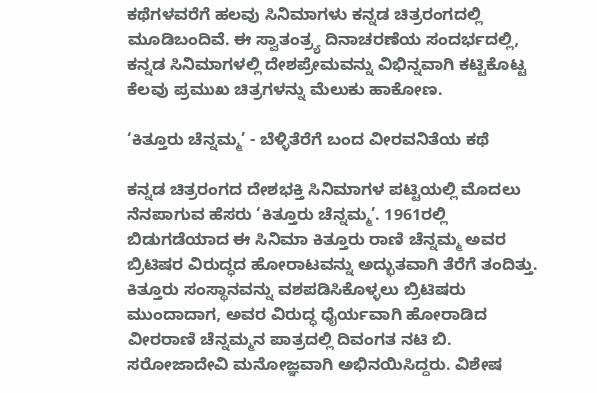ಕಥೆಗಳವರೆಗೆ ಹಲವು ಸಿನಿಮಾಗಳು ಕನ್ನಡ ಚಿತ್ರರಂಗದಲ್ಲಿ ಮೂಡಿಬಂದಿವೆ. ಈ ಸ್ವಾತಂತ್ರ್ಯ ದಿನಾಚರಣೆಯ ಸಂದರ್ಭದಲ್ಲಿ, ಕನ್ನಡ ಸಿನಿಮಾಗಳಲ್ಲಿ ದೇಶಪ್ರೇಮವನ್ನು ವಿಭಿನ್ನವಾಗಿ ಕಟ್ಟಿಕೊಟ್ಟ ಕೆಲವು ಪ್ರಮುಖ ಚಿತ್ರಗಳನ್ನು ಮೆಲುಕು ಹಾಕೋಣ.

‘ಕಿತ್ತೂರು ಚೆನ್ನಮ್ಮ’ - ಬೆಳ್ಳಿತೆರೆಗೆ ಬಂದ ವೀರವನಿತೆಯ ಕಥೆ

ಕನ್ನಡ ಚಿತ್ರರಂಗದ ದೇಶಭಕ್ತಿ ಸಿನಿಮಾಗಳ ಪಟ್ಟಿಯಲ್ಲಿ ಮೊದಲು ನೆನಪಾಗುವ ಹೆಸರು ‘ಕಿತ್ತೂರು ಚೆನ್ನಮ್ಮ’. 1961ರಲ್ಲಿ ಬಿಡುಗಡೆಯಾದ ಈ ಸಿನಿಮಾ ಕಿತ್ತೂರು ರಾಣಿ ಚೆನ್ನಮ್ಮ ಅವರ ಬ್ರಿಟಿಷರ ವಿರುದ್ಧದ ಹೋರಾಟವನ್ನು ಅದ್ಭುತವಾಗಿ ತೆರೆಗೆ ತಂದಿತ್ತು. ಕಿತ್ತೂರು ಸಂಸ್ಥಾನವನ್ನು ವಶಪಡಿಸಿಕೊಳ್ಳಲು ಬ್ರಿಟಿಷರು ಮುಂದಾದಾಗ, ಅವರ ವಿರುದ್ಧ ಧೈರ್ಯವಾಗಿ ಹೋರಾಡಿದ ವೀರರಾಣಿ ಚೆನ್ನಮ್ಮನ ಪಾತ್ರದಲ್ಲಿ ದಿವಂಗತ ನಟಿ ಬಿ. ಸರೋಜಾದೇವಿ ಮನೋಜ್ಞವಾಗಿ ಅಭಿನಯಿಸಿದ್ದರು. ವಿಶೇಷ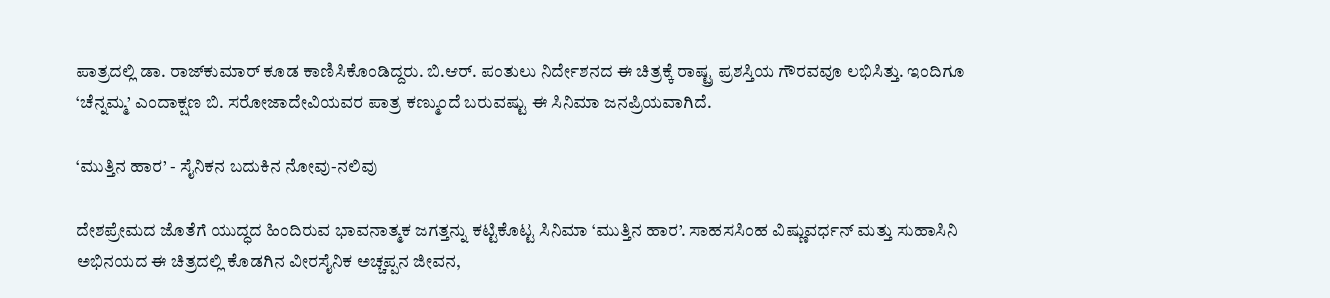ಪಾತ್ರದಲ್ಲಿ ಡಾ. ರಾಜ್‌ಕುಮಾರ್ ಕೂಡ ಕಾಣಿಸಿಕೊಂಡಿದ್ದರು. ಬಿ.ಆರ್. ಪಂತುಲು ನಿರ್ದೇಶನದ ಈ ಚಿತ್ರಕ್ಕೆ ರಾಷ್ಟ್ರ ಪ್ರಶಸ್ತಿಯ ಗೌರವವೂ ಲಭಿಸಿತ್ತು. ಇಂದಿಗೂ ‘ಚೆನ್ನಮ್ಮ’ ಎಂದಾಕ್ಷಣ ಬಿ. ಸರೋಜಾದೇವಿಯವರ ಪಾತ್ರ ಕಣ್ಮುಂದೆ ಬರುವಷ್ಟು ಈ ಸಿನಿಮಾ ಜನಪ್ರಿಯವಾಗಿದೆ.

‘ಮುತ್ತಿನ ಹಾರ’ - ಸೈನಿಕನ ಬದುಕಿನ ನೋವು-ನಲಿವು

ದೇಶಪ್ರೇಮದ ಜೊತೆಗೆ ಯುದ್ಧದ ಹಿಂದಿರುವ ಭಾವನಾತ್ಮಕ ಜಗತ್ತನ್ನು ಕಟ್ಟಿಕೊಟ್ಟ ಸಿನಿಮಾ ‘ಮುತ್ತಿನ ಹಾರ’. ಸಾಹಸಸಿಂಹ ವಿಷ್ಣುವರ್ಧನ್ ಮತ್ತು ಸುಹಾಸಿನಿ ಅಭಿನಯದ ಈ ಚಿತ್ರದಲ್ಲಿ ಕೊಡಗಿನ ವೀರಸೈನಿಕ ಅಚ್ಚಪ್ಪನ ಜೀವನ,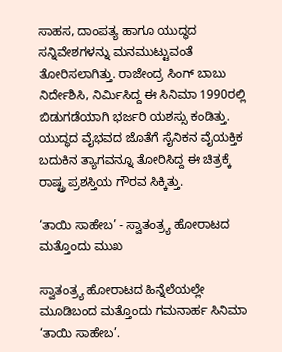ಸಾಹಸ, ದಾಂಪತ್ಯ ಹಾಗೂ ಯುದ್ಧದ ಸನ್ನಿವೇಶಗಳನ್ನು ಮನಮುಟ್ಟುವಂತೆ ತೋರಿಸಲಾಗಿತ್ತು. ರಾಜೇಂದ್ರ ಸಿಂಗ್ ಬಾಬು ನಿರ್ದೇಶಿಸಿ, ನಿರ್ಮಿಸಿದ್ದ ಈ ಸಿನಿಮಾ 1990ರಲ್ಲಿ ಬಿಡುಗಡೆಯಾಗಿ ಭರ್ಜರಿ ಯಶಸ್ಸು ಕಂಡಿತ್ತು. ಯುದ್ಧದ ವೈಭವದ ಜೊತೆಗೆ ಸೈನಿಕನ ವೈಯಕ್ತಿಕ ಬದುಕಿನ ತ್ಯಾಗವನ್ನೂ ತೋರಿಸಿದ್ದ ಈ ಚಿತ್ರಕ್ಕೆ ರಾಷ್ಟ್ರ ಪ್ರಶಸ್ತಿಯ ಗೌರವ ಸಿಕ್ಕಿತ್ತು.

‘ತಾಯಿ ಸಾಹೇಬ’ - ಸ್ವಾತಂತ್ರ್ಯ ಹೋರಾಟದ ಮತ್ತೊಂದು ಮುಖ

ಸ್ವಾತಂತ್ರ್ಯ ಹೋರಾಟದ ಹಿನ್ನೆಲೆಯಲ್ಲೇ ಮೂಡಿಬಂದ ಮತ್ತೊಂದು ಗಮನಾರ್ಹ ಸಿನಿಮಾ ‘ತಾಯಿ ಸಾಹೇಬ’.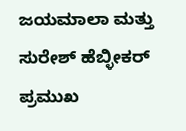ಜಯಮಾಲಾ ಮತ್ತು ಸುರೇಶ್ ಹೆಬ್ಳೀಕರ್ ಪ್ರಮುಖ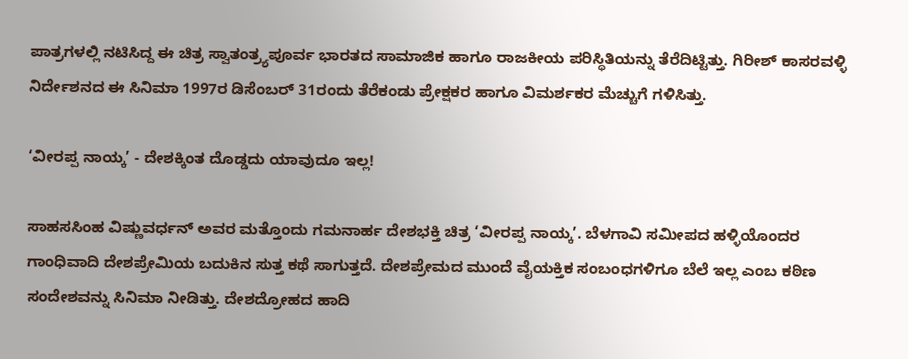ಪಾತ್ರಗಳಲ್ಲಿ ನಟಿಸಿದ್ದ ಈ ಚಿತ್ರ ಸ್ವಾತಂತ್ರ್ಯಪೂರ್ವ ಭಾರತದ ಸಾಮಾಜಿಕ ಹಾಗೂ ರಾಜಕೀಯ ಪರಿಸ್ಥಿತಿಯನ್ನು ತೆರೆದಿಟ್ಟಿತ್ತು. ಗಿರೀಶ್ ಕಾಸರವಳ್ಳಿ ನಿರ್ದೇಶನದ ಈ ಸಿನಿಮಾ 1997ರ ಡಿಸೆಂಬರ್ 31ರಂದು ತೆರೆಕಂಡು ಪ್ರೇಕ್ಷಕರ ಹಾಗೂ ವಿಮರ್ಶಕರ ಮೆಚ್ಚುಗೆ ಗಳಿಸಿತ್ತು.

‘ವೀರಪ್ಪ ನಾಯ್ಕ’ - ದೇಶಕ್ಕಿಂತ ದೊಡ್ಡದು ಯಾವುದೂ ಇಲ್ಲ!

ಸಾಹಸಸಿಂಹ ವಿಷ್ಣುವರ್ಧನ್ ಅವರ ಮತ್ತೊಂದು ಗಮನಾರ್ಹ ದೇಶಭಕ್ತಿ ಚಿತ್ರ ‘ವೀರಪ್ಪ ನಾಯ್ಕ’. ಬೆಳಗಾವಿ ಸಮೀಪದ ಹಳ್ಳಿಯೊಂದರ ಗಾಂಧಿವಾದಿ ದೇಶಪ್ರೇಮಿಯ ಬದುಕಿನ ಸುತ್ತ ಕಥೆ ಸಾಗುತ್ತದೆ. ದೇಶಪ್ರೇಮದ ಮುಂದೆ ವೈಯಕ್ತಿಕ ಸಂಬಂಧಗಳಿಗೂ ಬೆಲೆ ಇಲ್ಲ ಎಂಬ ಕಠಿಣ ಸಂದೇಶವನ್ನು ಸಿನಿಮಾ ನೀಡಿತ್ತು. ದೇಶದ್ರೋಹದ ಹಾದಿ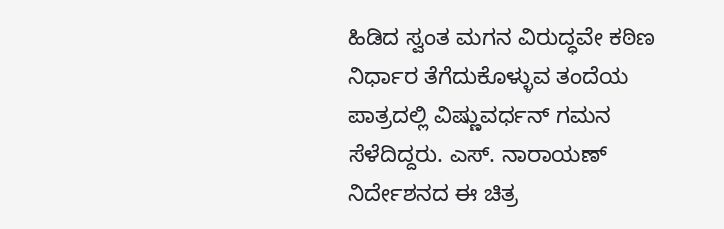ಹಿಡಿದ ಸ್ವಂತ ಮಗನ ವಿರುದ್ಧವೇ ಕಠಿಣ ನಿರ್ಧಾರ ತೆಗೆದುಕೊಳ್ಳುವ ತಂದೆಯ ಪಾತ್ರದಲ್ಲಿ ವಿಷ್ಣುವರ್ಧನ್ ಗಮನ ಸೆಳೆದಿದ್ದರು. ಎಸ್. ನಾರಾಯಣ್ ನಿರ್ದೇಶನದ ಈ ಚಿತ್ರ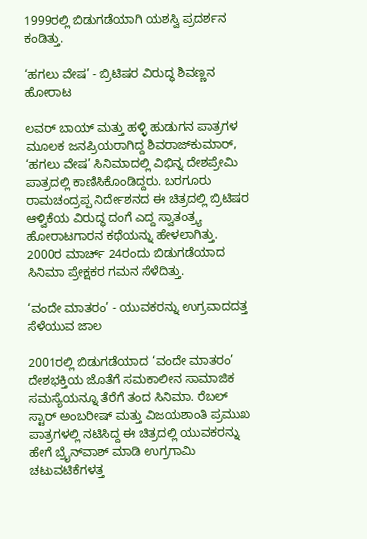1999ರಲ್ಲಿ ಬಿಡುಗಡೆಯಾಗಿ ಯಶಸ್ವಿ ಪ್ರದರ್ಶನ ಕಂಡಿತ್ತು.

‘ಹಗಲು ವೇಷ’ - ಬ್ರಿಟಿಷರ ವಿರುದ್ಧ ಶಿವಣ್ಣನ ಹೋರಾಟ

ಲವರ್ ಬಾಯ್ ಮತ್ತು ಹಳ್ಳಿ ಹುಡುಗನ ಪಾತ್ರಗಳ ಮೂಲಕ ಜನಪ್ರಿಯರಾಗಿದ್ದ ಶಿವರಾಜ್‌ಕುಮಾರ್, ‘ಹಗಲು ವೇಷ’ ಸಿನಿಮಾದಲ್ಲಿ ವಿಭಿನ್ನ ದೇಶಪ್ರೇಮಿ ಪಾತ್ರದಲ್ಲಿ ಕಾಣಿಸಿಕೊಂಡಿದ್ದರು. ಬರಗೂರು ರಾಮಚಂದ್ರಪ್ಪ ನಿರ್ದೇಶನದ ಈ ಚಿತ್ರದಲ್ಲಿ ಬ್ರಿಟಿಷರ ಆಳ್ವಿಕೆಯ ವಿರುದ್ಧ ದಂಗೆ ಎದ್ದ ಸ್ವಾತಂತ್ರ್ಯ ಹೋರಾಟಗಾರನ ಕಥೆಯನ್ನು ಹೇಳಲಾಗಿತ್ತು. 2000ರ ಮಾರ್ಚ್ 24ರಂದು ಬಿಡುಗಡೆಯಾದ ಸಿನಿಮಾ ಪ್ರೇಕ್ಷಕರ ಗಮನ ಸೆಳೆದಿತ್ತು.

‘ವಂದೇ ಮಾತರಂ’ - ಯುವಕರನ್ನು ಉಗ್ರವಾದದತ್ತ ಸೆಳೆಯುವ ಜಾಲ

2001ರಲ್ಲಿ ಬಿಡುಗಡೆಯಾದ ‘ವಂದೇ ಮಾತರಂ’ ದೇಶಭಕ್ತಿಯ ಜೊತೆಗೆ ಸಮಕಾಲೀನ ಸಾಮಾಜಿಕ ಸಮಸ್ಯೆಯನ್ನೂ ತೆರೆಗೆ ತಂದ ಸಿನಿಮಾ. ರೆಬಲ್ ಸ್ಟಾರ್ ಅಂಬರೀಷ್ ಮತ್ತು ವಿಜಯಶಾಂತಿ ಪ್ರಮುಖ ಪಾತ್ರಗಳಲ್ಲಿ ನಟಿಸಿದ್ದ ಈ ಚಿತ್ರದಲ್ಲಿ ಯುವಕರನ್ನು ಹೇಗೆ ಬ್ರೈನ್‌ವಾಶ್ ಮಾಡಿ ಉಗ್ರಗಾಮಿ ಚಟುವಟಿಕೆಗಳತ್ತ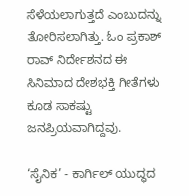ಸೆಳೆಯಲಾಗುತ್ತದೆ ಎಂಬುದನ್ನು ತೋರಿಸಲಾಗಿತ್ತು. ಓಂ ಪ್ರಕಾಶ್ ರಾವ್ ನಿರ್ದೇಶನದ ಈ ಸಿನಿಮಾದ ದೇಶಭಕ್ತಿ ಗೀತೆಗಳು ಕೂಡ ಸಾಕಷ್ಟು ಜನಪ್ರಿಯವಾಗಿದ್ದವು.

‘ಸೈನಿಕ’ - ಕಾರ್ಗಿಲ್ ಯುದ್ಧದ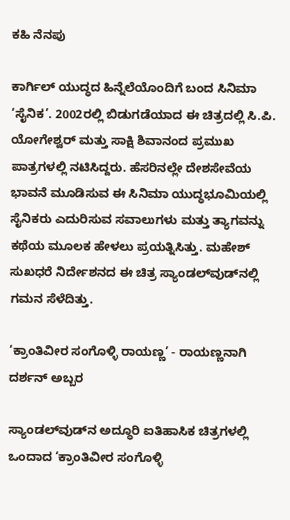ಕಹಿ ನೆನಪು

ಕಾರ್ಗಿಲ್ ಯುದ್ಧದ ಹಿನ್ನೆಲೆಯೊಂದಿಗೆ ಬಂದ ಸಿನಿಮಾ ‘ಸೈನಿಕ’. 2002ರಲ್ಲಿ ಬಿಡುಗಡೆಯಾದ ಈ ಚಿತ್ರದಲ್ಲಿ ಸಿ.ಪಿ. ಯೋಗೇಶ್ವರ್ ಮತ್ತು ಸಾಕ್ಷಿ ಶಿವಾನಂದ ಪ್ರಮುಖ ಪಾತ್ರಗಳಲ್ಲಿ ನಟಿಸಿದ್ದರು. ಹೆಸರಿನಲ್ಲೇ ದೇಶಸೇವೆಯ ಭಾವನೆ ಮೂಡಿಸುವ ಈ ಸಿನಿಮಾ ಯುದ್ಧಭೂಮಿಯಲ್ಲಿ ಸೈನಿಕರು ಎದುರಿಸುವ ಸವಾಲುಗಳು ಮತ್ತು ತ್ಯಾಗವನ್ನು ಕಥೆಯ ಮೂಲಕ ಹೇಳಲು ಪ್ರಯತ್ನಿಸಿತ್ತು. ಮಹೇಶ್ ಸುಖಧರೆ ನಿರ್ದೇಶನದ ಈ ಚಿತ್ರ ಸ್ಯಾಂಡಲ್‌ವುಡ್‌ನಲ್ಲಿ ಗಮನ ಸೆಳೆದಿತ್ತು.

‘ಕ್ರಾಂತಿವೀರ ಸಂಗೊಳ್ಳಿ ರಾಯಣ್ಣ’ - ರಾಯಣ್ಣನಾಗಿ ದರ್ಶನ್ ಅಬ್ಬರ

ಸ್ಯಾಂಡಲ್‌ವುಡ್‌ನ ಅದ್ಧೂರಿ ಐತಿಹಾಸಿಕ ಚಿತ್ರಗಳಲ್ಲಿ ಒಂದಾದ ‘ಕ್ರಾಂತಿವೀರ ಸಂಗೊಳ್ಳಿ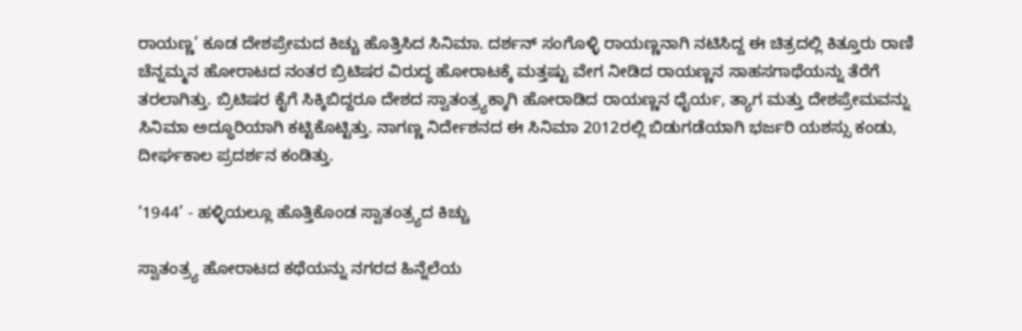ರಾಯಣ್ಣ’ ಕೂಡ ದೇಶಪ್ರೇಮದ ಕಿಚ್ಚು ಹೊತ್ತಿಸಿದ ಸಿನಿಮಾ. ದರ್ಶನ್ ಸಂಗೊಳ್ಳಿ ರಾಯಣ್ಣನಾಗಿ ನಟಿಸಿದ್ದ ಈ ಚಿತ್ರದಲ್ಲಿ ಕಿತ್ತೂರು ರಾಣಿ ಚೆನ್ನಮ್ಮನ ಹೋರಾಟದ ನಂತರ ಬ್ರಿಟಿಷರ ವಿರುದ್ಧ ಹೋರಾಟಕ್ಕೆ ಮತ್ತಷ್ಟು ವೇಗ ನೀಡಿದ ರಾಯಣ್ಣನ ಸಾಹಸಗಾಥೆಯನ್ನು ತೆರೆಗೆ ತರಲಾಗಿತ್ತು. ಬ್ರಿಟಿಷರ ಕೈಗೆ ಸಿಕ್ಕಿಬಿದ್ದರೂ ದೇಶದ ಸ್ವಾತಂತ್ರ್ಯಕ್ಕಾಗಿ ಹೋರಾಡಿದ ರಾಯಣ್ಣನ ಧೈರ್ಯ, ತ್ಯಾಗ ಮತ್ತು ದೇಶಪ್ರೇಮವನ್ನು ಸಿನಿಮಾ ಅದ್ಧೂರಿಯಾಗಿ ಕಟ್ಟಿಕೊಟ್ಟಿತ್ತು. ನಾಗಣ್ಣ ನಿರ್ದೇಶನದ ಈ ಸಿನಿಮಾ 2012ರಲ್ಲಿ ಬಿಡುಗಡೆಯಾಗಿ ಭರ್ಜರಿ ಯಶಸ್ಸು ಕಂಡು, ದೀರ್ಘಕಾಲ ಪ್ರದರ್ಶನ ಕಂಡಿತ್ತು.

‘1944’ - ಹಳ್ಳಿಯಲ್ಲೂ ಹೊತ್ತಿಕೊಂಡ ಸ್ವಾತಂತ್ರ್ಯದ ಕಿಚ್ಚು

ಸ್ವಾತಂತ್ರ್ಯ ಹೋರಾಟದ ಕಥೆಯನ್ನು ನಗರದ ಹಿನ್ನೆಲೆಯ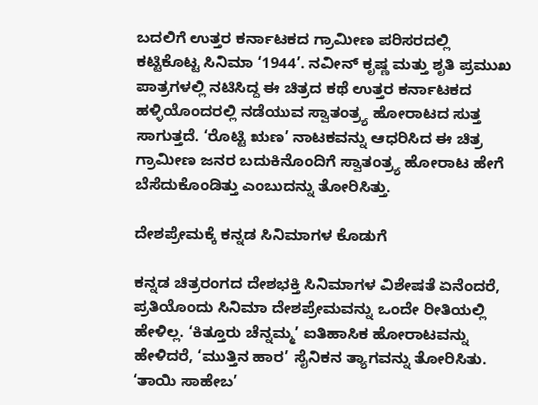ಬದಲಿಗೆ ಉತ್ತರ ಕರ್ನಾಟಕದ ಗ್ರಾಮೀಣ ಪರಿಸರದಲ್ಲಿ ಕಟ್ಟಿಕೊಟ್ಟ ಸಿನಿಮಾ ‘1944’. ನವೀನ್ ಕೃಷ್ಣ ಮತ್ತು ಶೃತಿ ಪ್ರಮುಖ ಪಾತ್ರಗಳಲ್ಲಿ ನಟಿಸಿದ್ದ ಈ ಚಿತ್ರದ ಕಥೆ ಉತ್ತರ ಕರ್ನಾಟಕದ ಹಳ್ಳಿಯೊಂದರಲ್ಲಿ ನಡೆಯುವ ಸ್ವಾತಂತ್ರ್ಯ ಹೋರಾಟದ ಸುತ್ತ ಸಾಗುತ್ತದೆ. ‘ರೊಟ್ಟಿ ಋಣ’ ನಾಟಕವನ್ನು ಆಧರಿಸಿದ ಈ ಚಿತ್ರ ಗ್ರಾಮೀಣ ಜನರ ಬದುಕಿನೊಂದಿಗೆ ಸ್ವಾತಂತ್ರ್ಯ ಹೋರಾಟ ಹೇಗೆ ಬೆಸೆದುಕೊಂಡಿತ್ತು ಎಂಬುದನ್ನು ತೋರಿಸಿತ್ತು.

ದೇಶಪ್ರೇಮಕ್ಕೆ ಕನ್ನಡ ಸಿನಿಮಾಗಳ ಕೊಡುಗೆ

ಕನ್ನಡ ಚಿತ್ರರಂಗದ ದೇಶಭಕ್ತಿ ಸಿನಿಮಾಗಳ ವಿಶೇಷತೆ ಏನೆಂದರೆ, ಪ್ರತಿಯೊಂದು ಸಿನಿಮಾ ದೇಶಪ್ರೇಮವನ್ನು ಒಂದೇ ರೀತಿಯಲ್ಲಿ ಹೇಳಿಲ್ಲ. ‘ಕಿತ್ತೂರು ಚೆನ್ನಮ್ಮ’ ಐತಿಹಾಸಿಕ ಹೋರಾಟವನ್ನು ಹೇಳಿದರೆ, ‘ಮುತ್ತಿನ ಹಾರ’ ಸೈನಿಕನ ತ್ಯಾಗವನ್ನು ತೋರಿಸಿತು. ‘ತಾಯಿ ಸಾಹೇಬ’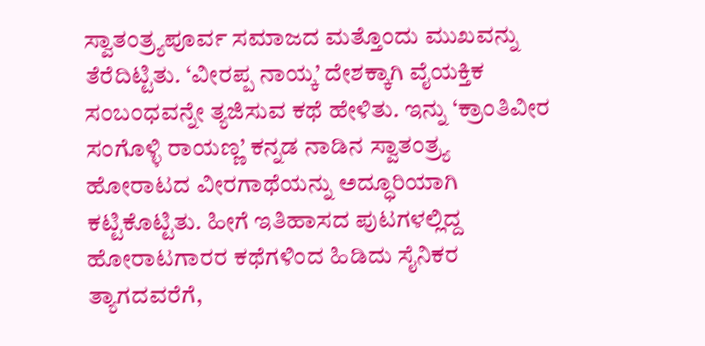ಸ್ವಾತಂತ್ರ್ಯಪೂರ್ವ ಸಮಾಜದ ಮತ್ತೊಂದು ಮುಖವನ್ನು ತೆರೆದಿಟ್ಟಿತು. ‘ವೀರಪ್ಪ ನಾಯ್ಕ’ ದೇಶಕ್ಕಾಗಿ ವೈಯಕ್ತಿಕ ಸಂಬಂಧವನ್ನೇ ತ್ಯಜಿಸುವ ಕಥೆ ಹೇಳಿತು. ಇನ್ನು ‘ಕ್ರಾಂತಿವೀರ ಸಂಗೊಳ್ಳಿ ರಾಯಣ್ಣ’ ಕನ್ನಡ ನಾಡಿನ ಸ್ವಾತಂತ್ರ್ಯ ಹೋರಾಟದ ವೀರಗಾಥೆಯನ್ನು ಅದ್ಧೂರಿಯಾಗಿ ಕಟ್ಟಿಕೊಟ್ಟಿತು. ಹೀಗೆ ಇತಿಹಾಸದ ಪುಟಗಳಲ್ಲಿದ್ದ ಹೋರಾಟಗಾರರ ಕಥೆಗಳಿಂದ ಹಿಡಿದು ಸೈನಿಕರ ತ್ಯಾಗದವರೆಗೆ,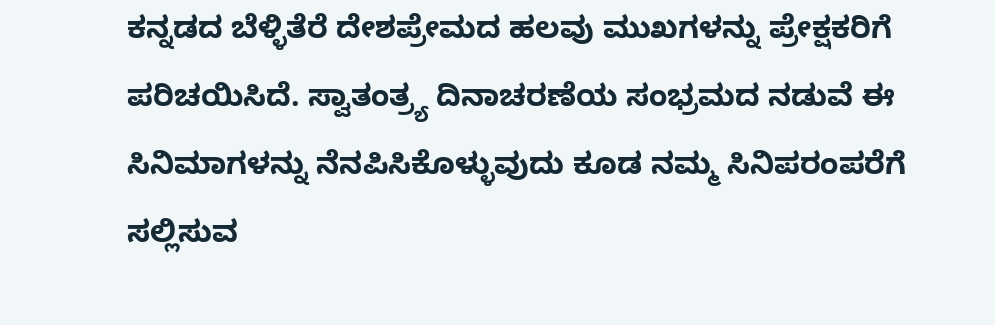ಕನ್ನಡದ ಬೆಳ್ಳಿತೆರೆ ದೇಶಪ್ರೇಮದ ಹಲವು ಮುಖಗಳನ್ನು ಪ್ರೇಕ್ಷಕರಿಗೆ ಪರಿಚಯಿಸಿದೆ. ಸ್ವಾತಂತ್ರ್ಯ ದಿನಾಚರಣೆಯ ಸಂಭ್ರಮದ ನಡುವೆ ಈ ಸಿನಿಮಾಗಳನ್ನು ನೆನಪಿಸಿಕೊಳ್ಳುವುದು ಕೂಡ ನಮ್ಮ ಸಿನಿಪರಂಪರೆಗೆ ಸಲ್ಲಿಸುವ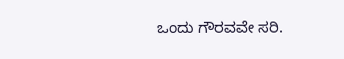ಒಂದು ಗೌರವವೇ ಸರಿ.